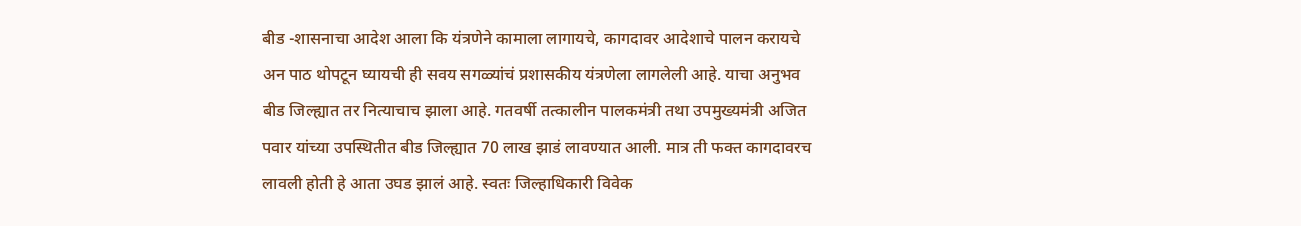बीड -शासनाचा आदेश आला कि यंत्रणेने कामाला लागायचे, कागदावर आदेशाचे पालन करायचे अन पाठ थोपटून घ्यायची ही सवय सगळ्यांचं प्रशासकीय यंत्रणेला लागलेली आहे. याचा अनुभव बीड जिल्ह्यात तर नित्याचाच झाला आहे. गतवर्षी तत्कालीन पालकमंत्री तथा उपमुख्यमंत्री अजित पवार यांच्या उपस्थितीत बीड जिल्ह्यात 70 लाख झाडं लावण्यात आली. मात्र ती फक्त कागदावरच लावली होती हे आता उघड झालं आहे. स्वतः जिल्हाधिकारी विवेक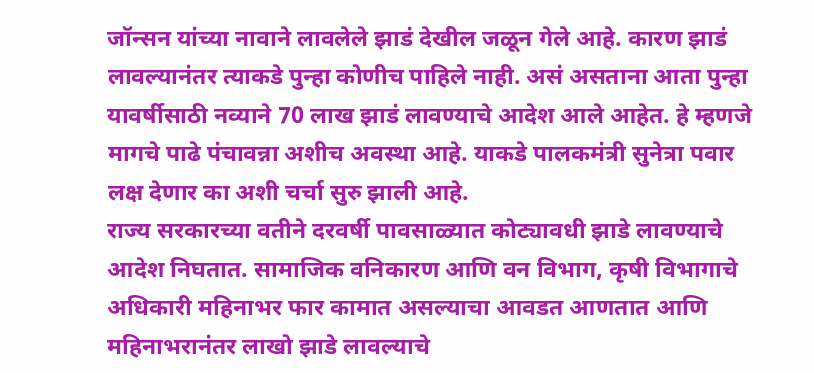जॉन्सन यांच्या नावाने लावलेले झाडं देखील जळून गेले आहे. कारण झाडं लावल्यानंतर त्याकडे पुन्हा कोणीच पाहिले नाही. असं असताना आता पुन्हा यावर्षीसाठी नव्याने 70 लाख झाडं लावण्याचे आदेश आले आहेत. हे म्हणजे मागचे पाढे पंचावन्ना अशीच अवस्था आहे. याकडे पालकमंत्री सुनेत्रा पवार लक्ष देणार का अशी चर्चा सुरु झाली आहे.
राज्य सरकारच्या वतीने दरवर्षी पावसाळ्यात कोट्यावधी झाडे लावण्याचे आदेश निघतात. सामाजिक वनिकारण आणि वन विभाग, कृषी विभागाचे अधिकारी महिनाभर फार कामात असल्याचा आवडत आणतात आणि महिनाभरानंतर लाखो झाडे लावल्याचे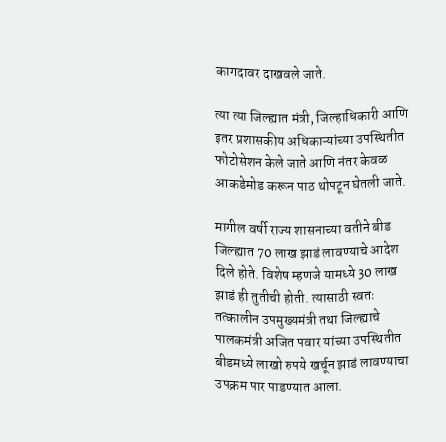कागदावर दाखवले जाते.

त्या त्या जिल्ह्यात मंत्री, जिल्हाधिकारी आणि इतर प्रशासकीय अधिकाऱ्यांच्या उपस्थितीत फोटोसेशन केले जाते आणि नंतर केवळ आकडेमोड करून पाठ थोपटून घेतली जाते.

मागील वर्षी राज्य शासनाच्या वतीने बीड जिल्ह्यात 70 लाख झाडं लावण्याचे आदेश दिले होते. विशेष म्हणजे यामध्ये 30 लाख झाडं ही तुतीची होती. त्यासाठी स्वतः तत्कालीन उपमुख्यमंत्री तथा जिल्ह्याचे पालकमंत्री अजित पवार यांच्या उपस्थितीत बीडमध्ये लाखो रुपये खर्चून झाडं लावण्याचा उपक्रम पार पाडण्यात आला.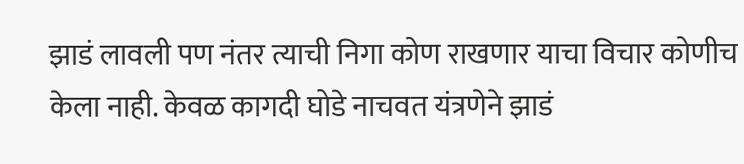झाडं लावली पण नंतर त्याची निगा कोण राखणार याचा विचार कोणीच केला नाही. केवळ कागदी घोडे नाचवत यंत्रणेने झाडं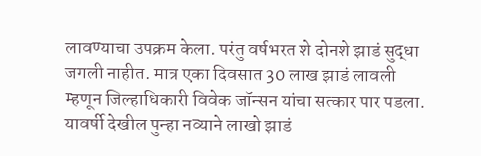लावण्याचा उपक्रम केला. परंतु वर्षभरत शे दोनशे झाडं सुद्धा जगली नाहीत. मात्र एका दिवसात 30 लाख झाडं लावली म्हणून जिल्हाधिकारी विवेक जॉन्सन यांचा सत्कार पार पडला.
यावर्षी देखील पुन्हा नव्याने लाखो झाडं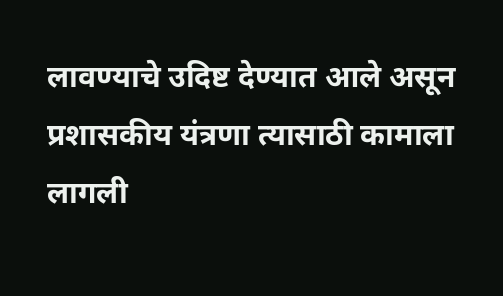लावण्याचे उदिष्ट देण्यात आले असून प्रशासकीय यंत्रणा त्यासाठी कामाला लागली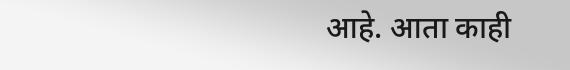आहे. आता काही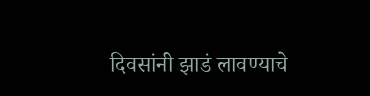दिवसांनी झाडं लावण्याचे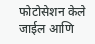फोटोसेशन केले जाईल आणि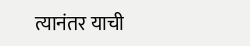त्यानंतर याची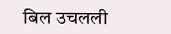बिल उचलली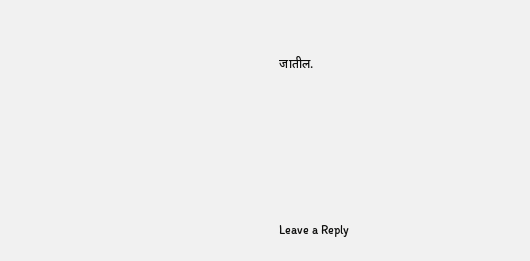जातील.





Leave a Reply